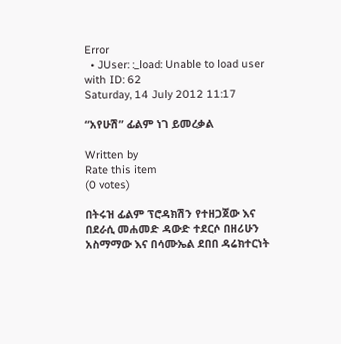Error
  • JUser: :_load: Unable to load user with ID: 62
Saturday, 14 July 2012 11:17

“አየሁሽ” ፊልም ነገ ይመረቃል

Written by
Rate this item
(0 votes)

በትሩዝ ፊልም ፕሮዳክሽን የተዘጋጀው እና በደራሲ መሐመድ ዳውድ ተደርሶ በዘሪሁን አስማማው እና በሳሙኤል ደበበ ዳሬክተርነት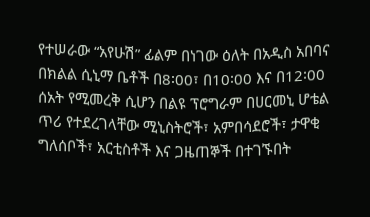የተሠራው “አየሁሽ” ፊልም በነገው ዕለት በአዲስ አበባና በክልል ሲኒማ ቤቶች በ8፡00፣ በ10፡00 እና በ12፡00 ሰአት የሚመረቅ ሲሆን በልዩ ፕሮግራም በሀርመኒ ሆቴል ጥሪ የተደረገላቸው ሚኒስትሮች፣ አምበሳደሮች፣ ታዋቂ ግለሰቦች፣ አርቲስቶች እና ጋዜጠኞች በተገኙበት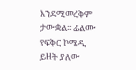እንደሚመረቅም ታውቋል፡፡ ፊልሙ የፍቅር ኮሜዲ ይዘት ያለው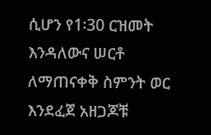ሲሆን የ1፡30 ርዝመት እንዳለውና ሠርቶ ለማጠናቀቅ ስምንት ወር እንደፈጀ አዘጋጆቹ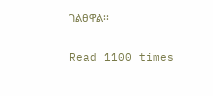ገልፀዋል፡፡

Read 1100 times